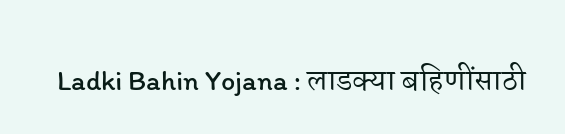Ladki Bahin Yojana : लाडक्या बहिणींसाठी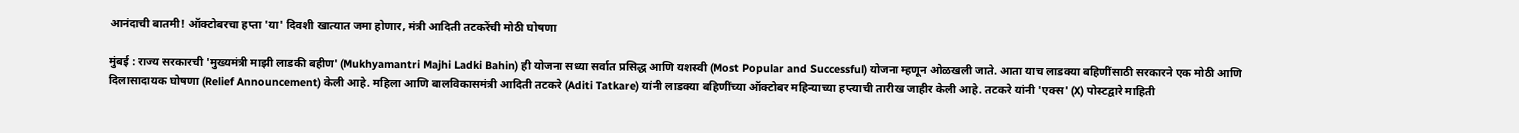आनंदाची बातमी! ऑक्टोबरचा हप्ता 'या' दिवशी खात्यात जमा होणार, मंत्री आदिती तटकरेंची मोठी घोषणा

मुंबई : राज्य सरकारची 'मुख्यमंत्री माझी लाडकी बहीण' (Mukhyamantri Majhi Ladki Bahin) ही योजना सध्या सर्वात प्रसिद्ध आणि यशस्वी (Most Popular and Successful) योजना म्हणून ओळखली जाते. आता याच लाडक्या बहिणींसाठी सरकारने एक मोठी आणि दिलासादायक घोषणा (Relief Announcement) केली आहे. महिला आणि बालविकासमंत्री आदिती तटकरे (Aditi Tatkare) यांनी लाडक्या बहिणींच्या ऑक्टोबर महिन्याच्या हप्त्याची तारीख जाहीर केली आहे. तटकरे यांनी 'एक्स' (X) पोस्टद्वारे माहिती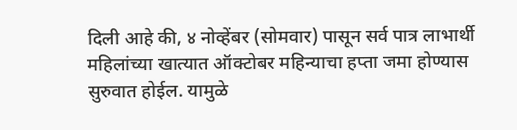दिली आहे की, ४ नोव्हेंबर (सोमवार) पासून सर्व पात्र लाभार्थी महिलांच्या खात्यात ऑक्टोबर महिन्याचा हप्ता जमा होण्यास सुरुवात होईल. यामुळे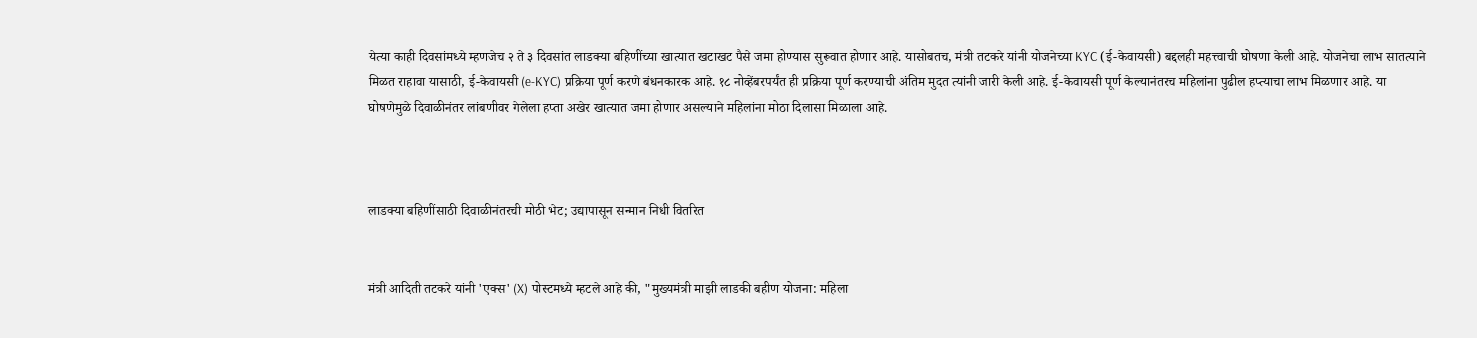येत्या काही दिवसांमध्ये म्हणजेच २ ते ३ दिवसांत लाडक्या बहिणींच्या खात्यात खटाखट पैसे जमा होण्यास सुरूवात होणार आहे. यासोबतच, मंत्री तटकरे यांनी योजनेच्या KYC (ई-केवायसी) बद्दलही महत्त्वाची घोषणा केली आहे. योजनेचा लाभ सातत्याने मिळत राहावा यासाठी, ई-केवायसी (e-KYC) प्रक्रिया पूर्ण करणे बंधनकारक आहे. १८ नोव्हेंबरपर्यंत ही प्रक्रिया पूर्ण करण्याची अंतिम मुदत त्यांनी जारी केली आहे. ई-केवायसी पूर्ण केल्यानंतरच महिलांना पुढील हप्त्याचा लाभ मिळणार आहे. या घोषणेमुळे दिवाळीनंतर लांबणीवर गेलेला हप्ता अखेर खात्यात जमा होणार असल्याने महिलांना मोठा दिलासा मिळाला आहे.



लाडक्या बहिणींसाठी दिवाळीनंतरची मोठी भेट; उद्यापासून सन्मान निधी वितरित


मंत्री आदिती तटकरे यांनी 'एक्स' (X) पोस्टमध्ये म्हटले आहे की, "मुख्यमंत्री माझी लाडकी बहीण योजना: महिला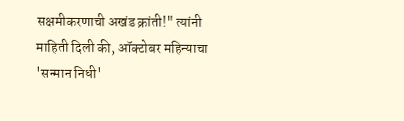सक्षमीकरणाची अखंड क्रांती!" त्यांनी माहिती दिली की, ऑक्टोबर महिन्याचा 'सन्मान निधी'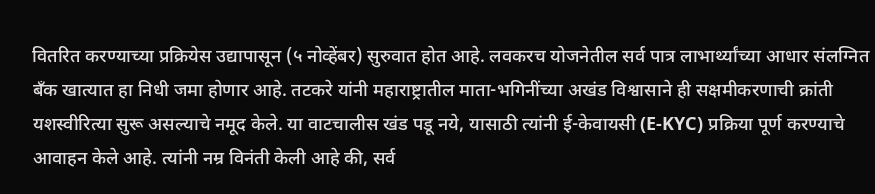वितरित करण्याच्या प्रक्रियेस उद्यापासून (५ नोव्हेंबर) सुरुवात होत आहे. लवकरच योजनेतील सर्व पात्र लाभार्थ्यांच्या आधार संलग्नित बँक खात्यात हा निधी जमा होणार आहे. तटकरे यांनी महाराष्ट्रातील माता-भगिनींच्या अखंड विश्वासाने ही सक्षमीकरणाची क्रांती यशस्वीरित्या सुरू असल्याचे नमूद केले. या वाटचालीस खंड पडू नये, यासाठी त्यांनी ई-केवायसी (E-KYC) प्रक्रिया पूर्ण करण्याचे आवाहन केले आहे. त्यांनी नम्र विनंती केली आहे की, सर्व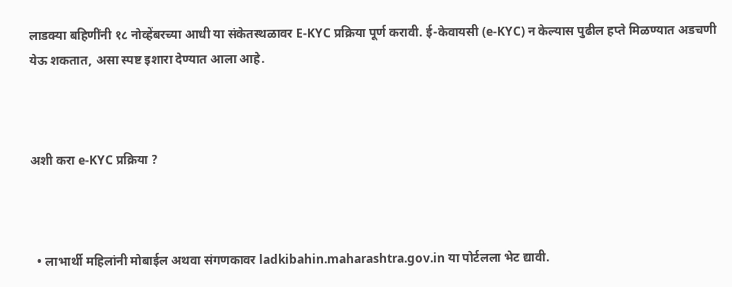लाडक्या बहिणींनी १८ नोव्हेंबरच्या आधी या संकेतस्थळावर E-KYC प्रक्रिया पूर्ण करावी. ई-केवायसी (e-KYC) न केल्यास पुढील हप्ते मिळण्यात अडचणी येऊ शकतात, असा स्पष्ट इशारा देण्यात आला आहे.



अशी करा e-KYC प्रक्रिया ?



  • लाभार्थी महिलांनी मोबाईल अथवा संगणकावर ladkibahin.maharashtra.gov.in या पोर्टलला भेट द्यावी.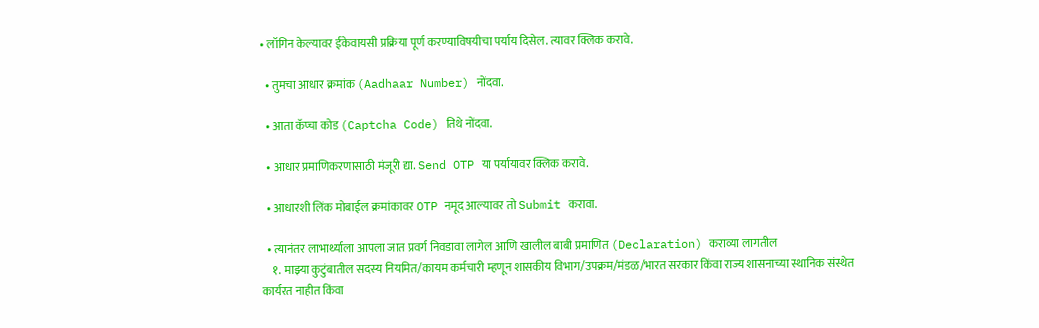• लॉगिन केल्यावर ईकेवायसी प्रक्रिया पूर्ण करण्याविषयीचा पर्याय दिसेल. त्यावर क्लिक करावे.

  • तुमचा आधार क्रमांक (Aadhaar Number) नोंदवा.

  • आता कॅप्चा कोड (Captcha Code) तिथे नोंदवा.

  • आधार प्रमाणिकरणासाठी मंजूरी द्या. Send OTP या पर्यायावर क्लिक करावे.

  • आधारशी लिंक मोबाईल क्रमांकावर OTP नमूद आल्यावर तो Submit करावा.

  • त्यानंतर लाभार्थ्याला आपला जात प्रवर्ग निवडावा लागेल आणि खालील बाबी प्रमाणित (Declaration) कराव्या लागतील
    १. माझ्या कुटुंबातील सदस्य नियमित/कायम कर्मचारी म्हणून शासकीय विभाग/उपक्रम/मंडळ/भारत सरकार किंवा राज्य शासनाच्या स्थानिक संस्थेत कार्यरत नाहीत किंवा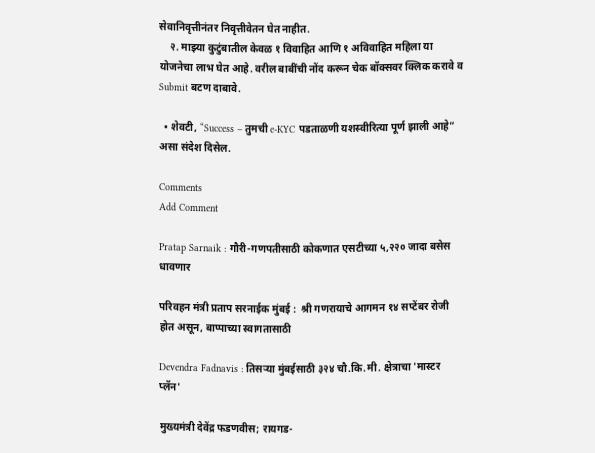सेवानिवृत्तीनंतर निवृत्तीवेतन घेत नाहीत.
    २. माझ्या कुटुंबातील केवळ १ विवाहित आणि १ अविवाहित महिला या योजनेचा लाभ घेत आहे. वरील बाबींची नोंद करून चेक बॉक्सवर क्लिक करावे व Submit बटण दाबावे.

  • शेवटी, “Success – तुमची e-KYC पडताळणी यशस्वीरित्या पूर्ण झाली आहे” असा संदेश दिसेल.

Comments
Add Comment

Pratap Sarnaik : गौरी-गणपतीसाठी कोकणात एसटीच्या ५,२२० जादा बसेस धावणार

परिवहन मंत्री प्रताप सरनाईक मुंबई :  श्री गणरायाचे आगमन १४ सप्टेंबर रोजी होत असून, बाप्पाच्या स्वागतासाठी

Devendra Fadnavis : तिसऱ्या मुंबईसाठी ३२४ चौ.कि.मी. क्षेत्राचा 'मास्टर प्लॅन'

मुख्यमंत्री देवेंद्र फडणवीस; रायगड-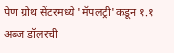पेण ग्रोथ सेंटरमध्ये 'मॅपलट्री'कडून १.१ अब्ज डॉलरची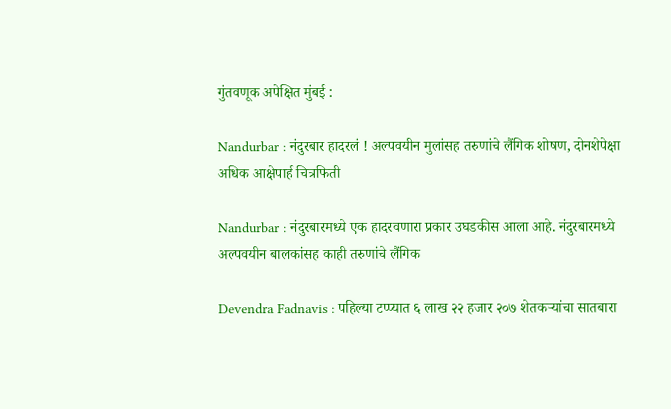गुंतवणूक अपेक्षित मुंबई :

Nandurbar : नंदुरबार हादरलं ! अल्पवयीन मुलांसह तरुणांचे लैंगिक शोषण, दोनशेपेक्षा अधिक आक्षेपार्ह चित्रफिती

Nandurbar : नंदुरबारमध्ये एक हादरवणारा प्रकार उघडकीस आला आहे. नंदुरबारमध्ये अल्पवयीन बालकांसह काही तरुणांचे लैंगिक

Devendra Fadnavis : पहिल्या टप्प्यात ६ लाख २२ हजार २०७ शेतकऱ्यांचा सातबारा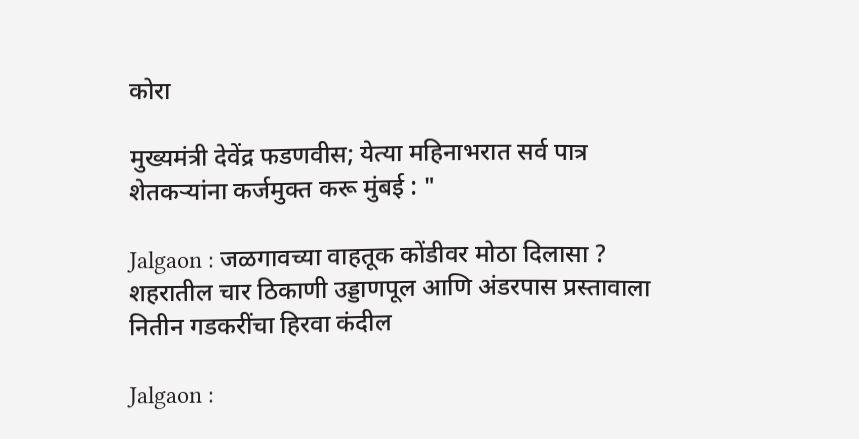कोरा

मुख्यमंत्री देवेंद्र फडणवीस; येत्या महिनाभरात सर्व पात्र शेतकऱ्यांना कर्जमुक्त करू मुंबई : "

Jalgaon : जळगावच्या वाहतूक कोंडीवर मोठा दिलासा ? शहरातील चार ठिकाणी उड्डाणपूल आणि अंडरपास प्रस्तावाला नितीन गडकरींचा हिरवा कंदील

Jalgaon :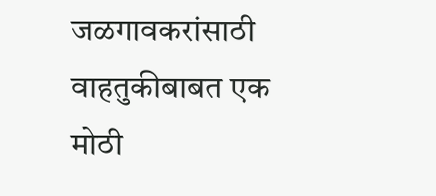जळगावकरांसाठी वाहतुकीबाबत एक मोठी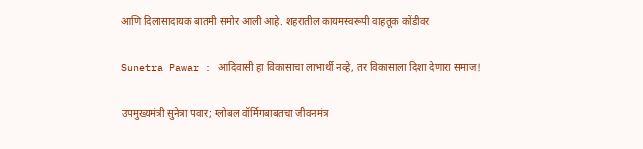आणि दिलासादायक बातमी समोर आली आहे. शहरातील कायमस्वरूपी वाहतूक कोंडीवर

Sunetra Pawar : आदिवासी हा विकासाचा लाभार्थी नव्हे, तर विकासाला दिशा देणारा समाज!

उपमुख्यमंत्री सुनेत्रा पवार; ग्लोबल वॉर्मिगबाबतचा जीवनमंत्र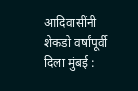आदिवासींनी शेकडो वर्षांपूर्वी दिला मुंबई :